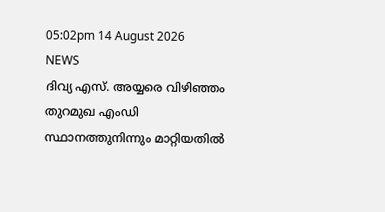05:02pm 14 August 2026
NEWS
ദിവ്യ എസ്. അയ്യരെ വിഴിഞ്ഞം തുറമുഖ എംഡി സ്ഥാനത്തുനിന്നും മാറ്റിയതിൽ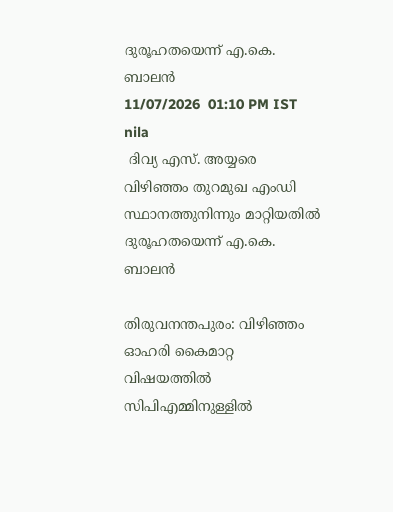ദുരൂഹതയെന്ന് എ.കെ. ബാലൻ
11/07/2026  01:10 PM IST
nila
 ദിവ്യ എസ്. അയ്യരെ വിഴിഞ്ഞം തുറമുഖ എംഡി സ്ഥാനത്തുനിന്നും മാറ്റിയതിൽ ദുരൂഹതയെന്ന് എ.കെ. ബാലൻ

തിരുവനന്തപുരം: വിഴിഞ്ഞം ഓഹരി കൈമാറ്റ വിഷയത്തിൽ സിപിഎമ്മിനുള്ളിൽ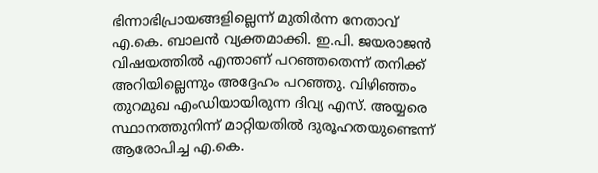ഭിന്നാഭിപ്രായങ്ങളില്ലെന്ന് മുതിർന്ന നേതാവ് എ.കെ. ബാലൻ വ്യക്തമാക്കി. ഇ.പി. ജയരാജൻ വിഷയത്തിൽ എന്താണ് പറഞ്ഞതെന്ന് തനിക്ക് അറിയില്ലെന്നും അദ്ദേഹം പറഞ്ഞു. വിഴിഞ്ഞം തുറമുഖ എംഡിയായിരുന്ന ദിവ്യ എസ്. അയ്യരെ സ്ഥാനത്തുനിന്ന് മാറ്റിയതിൽ ദുരൂഹതയുണ്ടെന്ന് ആരോപിച്ച എ.കെ.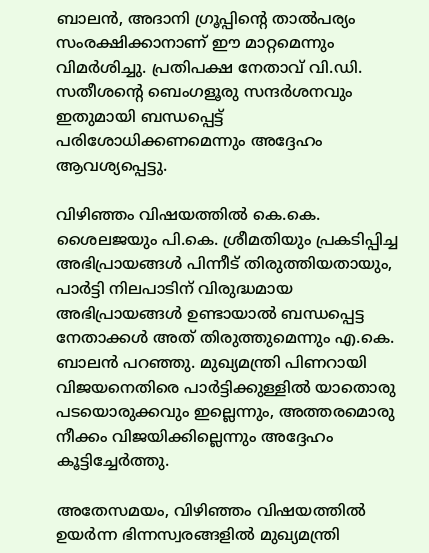ബാലൻ, അദാനി ഗ്രൂപ്പിന്റെ താൽപര്യം സംരക്ഷിക്കാനാണ് ഈ മാറ്റമെന്നും വിമർശിച്ചു. പ്രതിപക്ഷ നേതാവ് വി.ഡി. സതീശന്റെ ബെംഗളൂരു സന്ദർശനവും ഇതുമായി ബന്ധപ്പെട്ട് പരിശോധിക്കണമെന്നും അദ്ദേഹം ആവശ്യപ്പെട്ടു.

വിഴിഞ്ഞം വിഷയത്തിൽ കെ.കെ. ശൈലജയും പി.കെ. ശ്രീമതിയും പ്രകടിപ്പിച്ച അഭിപ്രായങ്ങൾ പിന്നീട് തിരുത്തിയതായും, പാർട്ടി നിലപാടിന് വിരുദ്ധമായ അഭിപ്രായങ്ങൾ ഉണ്ടായാൽ ബന്ധപ്പെട്ട നേതാക്കൾ അത് തിരുത്തുമെന്നും എ.കെ. ബാലൻ പറഞ്ഞു. മുഖ്യമന്ത്രി പിണറായി വിജയനെതിരെ പാർട്ടിക്കുള്ളിൽ യാതൊരു പടയൊരുക്കവും ഇല്ലെന്നും, അത്തരമൊരു നീക്കം വിജയിക്കില്ലെന്നും അദ്ദേഹം കൂട്ടിച്ചേർത്തു.

അതേസമയം, വിഴിഞ്ഞം വിഷയത്തിൽ ഉയർന്ന ഭിന്നസ്വരങ്ങളിൽ മുഖ്യമന്ത്രി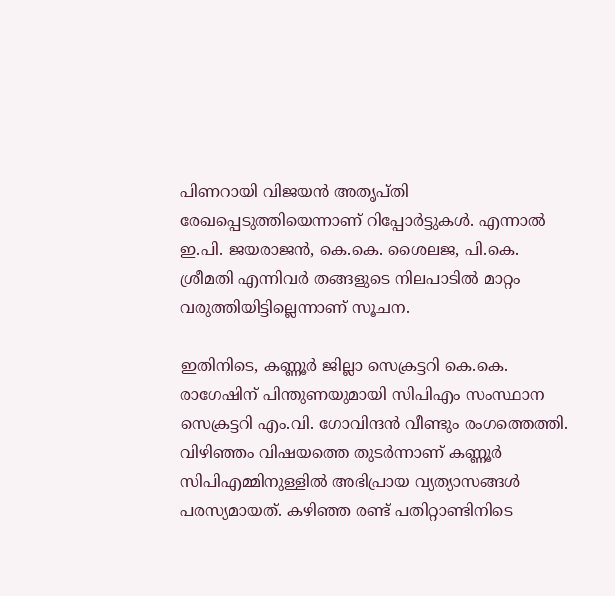പിണറായി വിജയൻ അതൃപ്തി രേഖപ്പെടുത്തിയെന്നാണ് റിപ്പോർട്ടുകൾ. എന്നാൽ ഇ.പി. ജയരാജൻ, കെ.കെ. ശൈലജ, പി.കെ. ശ്രീമതി എന്നിവർ തങ്ങളുടെ നിലപാടിൽ മാറ്റം വരുത്തിയിട്ടില്ലെന്നാണ് സൂചന.

ഇതിനിടെ, കണ്ണൂർ ജില്ലാ സെക്രട്ടറി കെ.കെ. രാഗേഷിന് പിന്തുണയുമായി സിപിഎം സംസ്ഥാന സെക്രട്ടറി എം.വി. ഗോവിന്ദൻ വീണ്ടും രംഗത്തെത്തി. വിഴിഞ്ഞം വിഷയത്തെ തുടർന്നാണ് കണ്ണൂർ സിപിഎമ്മിനുള്ളിൽ അഭിപ്രായ വ്യത്യാസങ്ങൾ പരസ്യമായത്. കഴിഞ്ഞ രണ്ട് പതിറ്റാണ്ടിനിടെ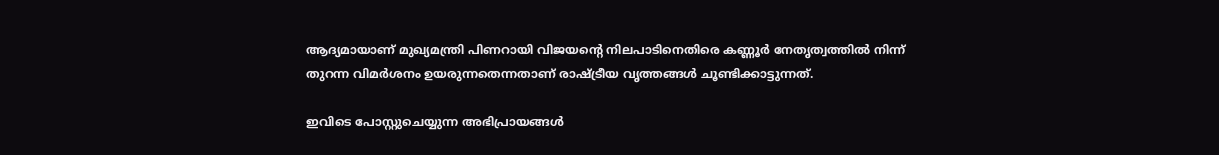ആദ്യമായാണ് മുഖ്യമന്ത്രി പിണറായി വിജയന്റെ നിലപാടിനെതിരെ കണ്ണൂർ നേതൃത്വത്തിൽ നിന്ന് തുറന്ന വിമർശനം ഉയരുന്നതെന്നതാണ് രാഷ്ട്രീയ വൃത്തങ്ങൾ ചൂണ്ടിക്കാട്ടുന്നത്.

ഇവിടെ പോസ്റ്റുചെയ്യുന്ന അഭിപ്രായങ്ങള്‍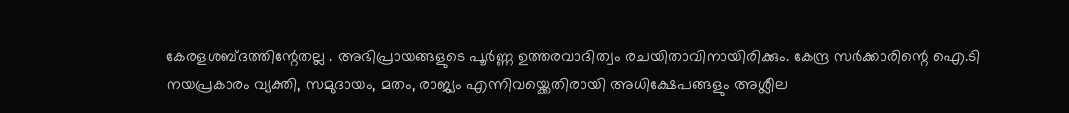കേരളശബ്‌ദത്തിന്റേതല്ല . അഭിപ്രായങ്ങളുടെ പൂര്‍ണ്ണ ഉത്തരവാദിത്വം രചയിതാവിനായിരിക്കും. കേന്ദ്ര സർക്കാരിന്റെ ഐ.ടി നയപ്രകാരം വ്യക്തി, സമുദായം, മതം, രാജ്യം എന്നിവയ്ക്കെതിരായി അധിക്ഷേപങ്ങളും അശ്ലീല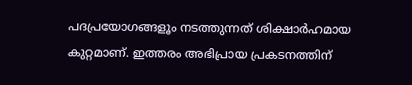പദപ്രയോഗങ്ങളൂം നടത്തുന്നത് ശിക്ഷാര്‍ഹമായ കുറ്റമാണ്. ഇത്തരം അഭിപ്രായ പ്രകടനത്തിന്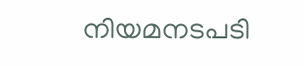നിയമനടപടി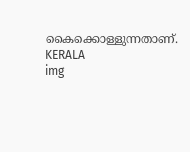കൈക്കൊള്ളുന്നതാണ്.
KERALA
img